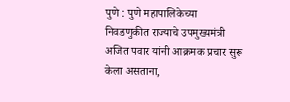पुणे : पुणे महापालिकेच्या निवडणुकीत राज्याचे उपमुख्यमंत्री अजित पवार यांनी आक्रमक प्रचार सुरू केला असताना,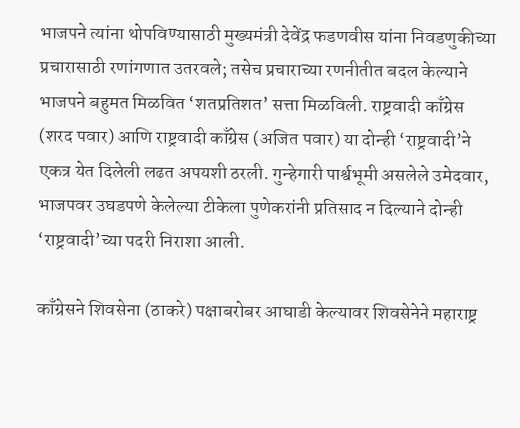भाजपने त्यांना थोपविण्यासाठी मुख्यमंत्री देवेंद्र फडणवीस यांना निवडणुकीच्या प्रचारासाठी रणांगणात उतरवले; तसेच प्रचाराच्या रणनीतीत बदल केल्याने भाजपने बहुमत मिळवित ‘शतप्रतिशत’ सत्ता मिळविली. राष्ट्रवादी काँग्रेस (शरद पवार) आणि राष्ट्रवादी काँग्रेस (अजित पवार) या दोन्ही ‘राष्ट्रवादी’ने एकत्र येत दिलेली लढत अपयशी ठरली. गुन्हेगारी पार्श्वभूमी असलेले उमेदवार, भाजपवर उघडपणे केलेल्या टीकेला पुणेकरांनी प्रतिसाद न दिल्याने दोन्ही ‘राष्ट्रवादी’च्या पदरी निराशा आली.

काँग्रेसने शिवसेना (ठाकरे) पक्षाबरोबर आघाडी केल्यावर शिवसेनेने महाराष्ट्र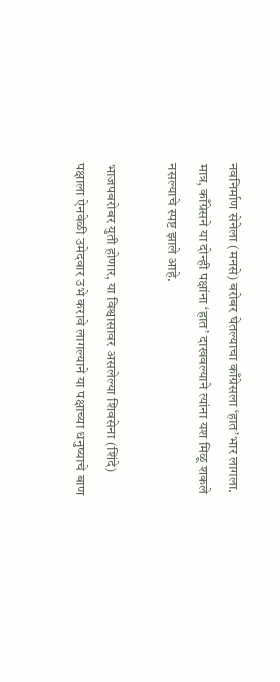नवनिर्माण सेनेला (मनसे) बरोबर घेतल्याचा काँग्रेसला ‘हात’भार लागला. मात्र, काँग्रेसने या दोन्ही पक्षांना ‘हात’ दाखवल्याने त्यांना यश मिळू शकले नसल्याचे स्पष्ट झाले आहे.

भाजपबरोबर युती होणार, या विश्वासावर असलेल्या शिवसेना (शिंदे) पक्षाला ऐनवेळी उमेदवार उभे करावे लागल्याने या पक्षाच्या धनुष्याचे बाण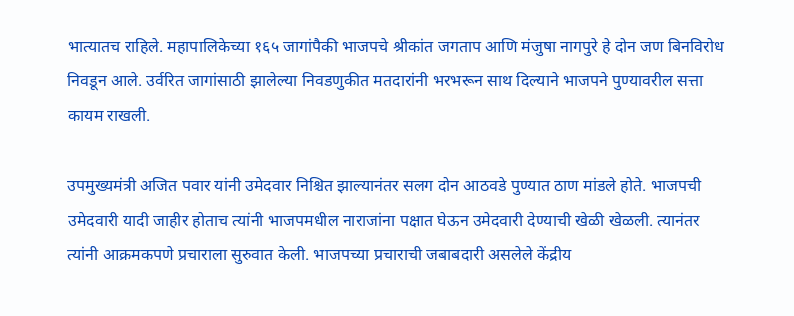भात्यातच राहिले. महापालिकेच्या १६५ जागांपैकी भाजपचे श्रीकांत जगताप आणि मंजुषा नागपुरे हे दोन जण बिनविरोध निवडून आले. उर्वरित जागांसाठी झालेल्या निवडणुकीत मतदारांनी भरभरून साथ दिल्याने भाजपने पुण्यावरील सत्ता कायम राखली.

उपमुख्यमंत्री अजित पवार यांनी उमेदवार निश्चित झाल्यानंतर सलग दोन आठवडे पुण्यात ठाण मांडले होते. भाजपची उमेदवारी यादी जाहीर होताच त्यांनी भाजपमधील नाराजांना पक्षात घेऊन उमेदवारी देण्याची खेळी खेळली. त्यानंतर त्यांनी आक्रमकपणे प्रचाराला सुरुवात केली. भाजपच्या प्रचाराची जबाबदारी असलेले केंद्रीय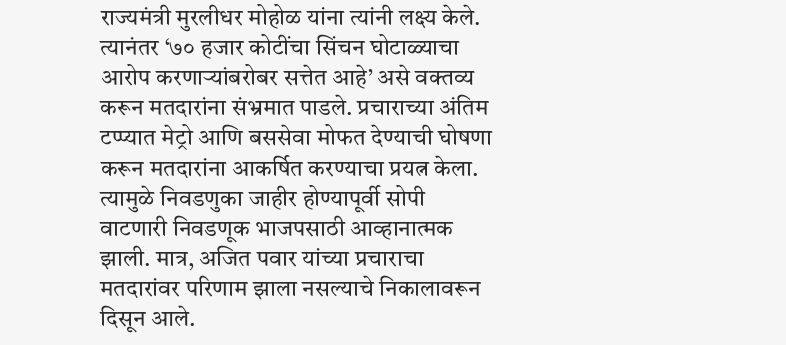राज्यमंत्री मुरलीधर मोहोळ यांना त्यांनी लक्ष्य केले. त्यानंतर ‘७० हजार कोटींचा सिंचन घोटाळ्याचा आरोप करणाऱ्यांबरोबर सत्तेत आहे’ असे वक्तव्य करून मतदारांना संभ्रमात पाडले. प्रचाराच्या अंतिम टप्प्यात मेट्रो आणि बससेवा मोफत देण्याची घोषणा करून मतदारांना आकर्षित करण्याचा प्रयत्न केला. त्यामुळे निवडणुका जाहीर होण्यापूर्वी सोपी वाटणारी निवडणूक भाजपसाठी आव्हानात्मक झाली. मात्र, अजित पवार यांच्या प्रचाराचा मतदारांवर परिणाम झाला नसल्याचे निकालावरून दिसून आले.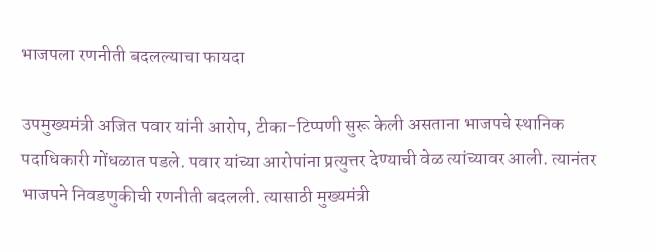भाजपला रणनीती बदलल्याचा फायदा

उपमुख्यमंत्री अजित पवार यांनी आरोप, टीका-टिप्पणी सुरू केली असताना भाजपचे स्थानिक पदाधिकारी गोंधळात पडले. पवार यांच्या आरोपांना प्रत्युत्तर देण्याची वेळ त्यांच्यावर आली. त्यानंतर भाजपने निवडणुकीची रणनीती बदलली. त्यासाठी मुख्यमंत्री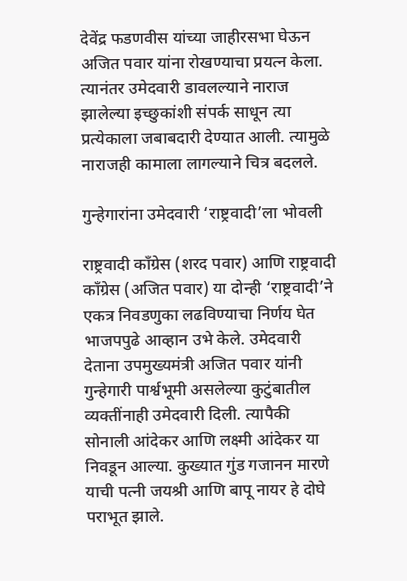देवेंद्र फडणवीस यांच्या जाहीरसभा घेऊन अजित पवार यांना रोखण्याचा प्रयत्न केला. त्यानंतर उमेदवारी डावलल्याने नाराज झालेल्या इच्छुकांशी संपर्क साधून त्या प्रत्येकाला जबाबदारी देण्यात आली. त्यामुळे नाराजही कामाला लागल्याने चित्र बदलले.

गुन्हेगारांना उमेदवारी ‘राष्ट्रवादी’ला भोवली

राष्ट्रवादी काँग्रेस (शरद पवार) आणि राष्ट्रवादी काँग्रेस (अजित पवार) या दोन्ही ‘राष्ट्रवादी’ने एकत्र निवडणुका लढविण्याचा निर्णय घेत भाजपपुढे आव्हान उभे केले. उमेदवारी देताना उपमुख्यमंत्री अजित पवार यांनी गुन्हेगारी पार्श्वभूमी असलेल्या कुटुंबातील व्यक्तींनाही उमेदवारी दिली. त्यापैकी सोनाली आंदेकर आणि लक्ष्मी आंदेकर या निवडून आल्या. कुख्यात गुंड गजानन मारणे याची पत्नी जयश्री आणि बापू नायर हे दोघे पराभूत झाले.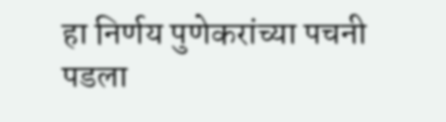हा निर्णय पुणेकरांच्या पचनी पडला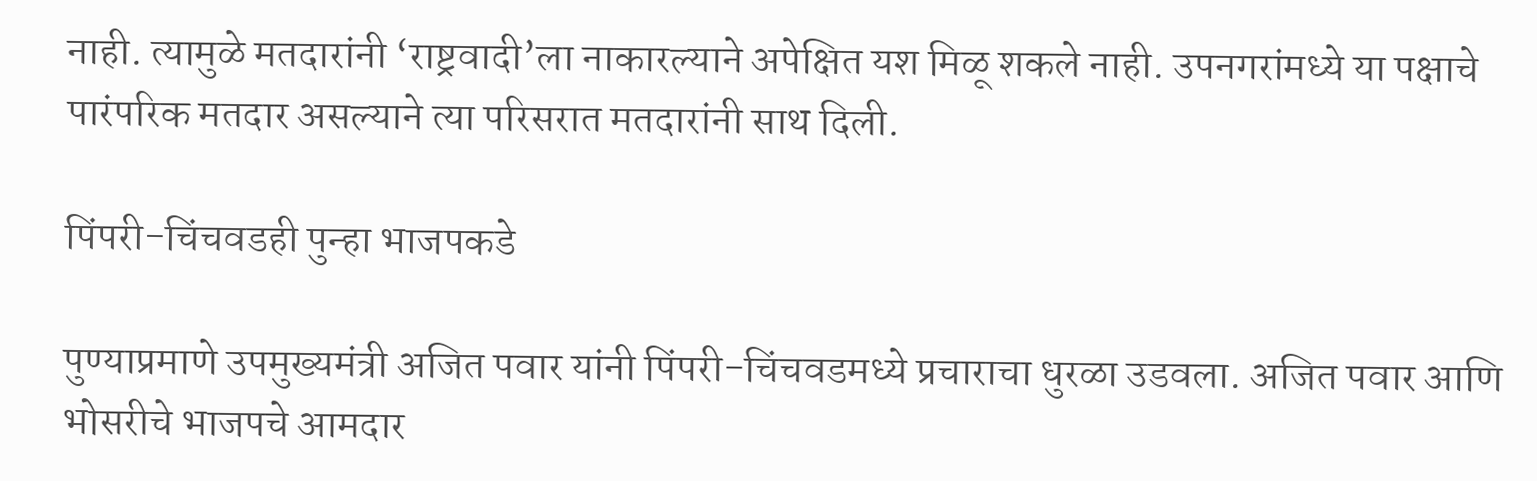नाही. त्यामुळे मतदारांनी ‘राष्ट्रवादी’ला नाकारल्याने अपेक्षित यश मिळू शकले नाही. उपनगरांमध्ये या पक्षाचे पारंपरिक मतदार असल्याने त्या परिसरात मतदारांनी साथ दिली.

पिंपरी-चिंचवडही पुन्हा भाजपकडे

पुण्याप्रमाणे उपमुख्यमंत्री अजित पवार यांनी पिंपरी-चिंचवडमध्ये प्रचाराचा धुरळा उडवला. अजित पवार आणि भोसरीचे भाजपचे आमदार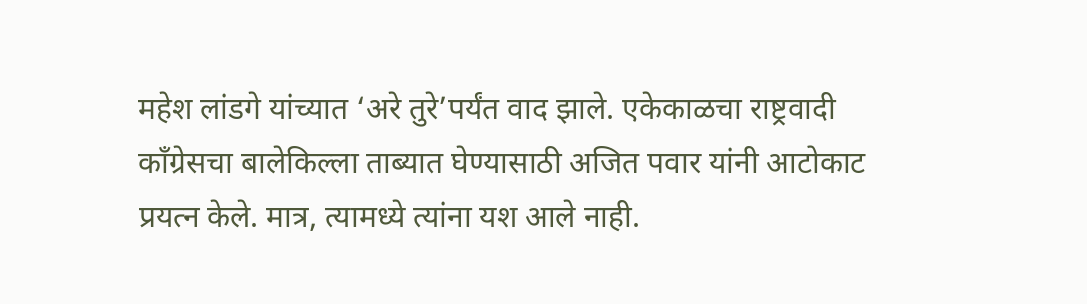महेश लांडगे यांच्यात ‘अरे तुरे’पर्यंत वाद झाले. एकेकाळचा राष्ट्रवादी काँग्रेसचा बालेकिल्ला ताब्यात घेण्यासाठी अजित पवार यांनी आटोकाट प्रयत्न केले. मात्र, त्यामध्ये त्यांना यश आले नाही.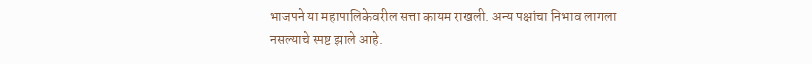भाजपने या महापालिकेवरील सत्ता कायम राखली. अन्य पक्षांचा निभाव लागला नसल्याचे स्पष्ट झाले आहे.